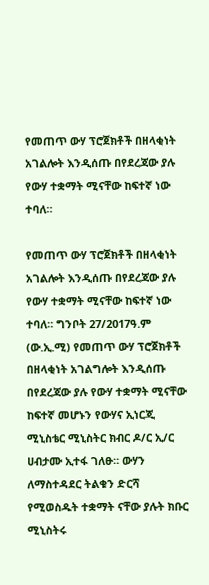የመጠጥ ውሃ ፕሮጀክቶች በዘላቂነት አገልሎት እንዲሰጡ በየደረጃው ያሉ የውሃ ተቋማት ሚናቸው ከፍተኛ ነው ተባለ።

የመጠጥ ውሃ ፕሮጀክቶች በዘላቂነት አገልሎት እንዲሰጡ በየደረጃው ያሉ የውሃ ተቋማት ሚናቸው ከፍተኛ ነው ተባለ። ግንቦት 27/2017ዓ.ም (ው.ኢ.ሚ) የመጠጥ ውሃ ፕሮጀክቶች በዘላቂነት አገልግሎት እንዲሰጡ በየደረጃው ያሉ የውሃ ተቋማት ሚናቸው ከፍተኛ መሆኑን የውሃና ኢነርጂ ሚኒስቴር ሚኒስትር ክብር ዶ/ር ኢ/ር ሀብታሙ ኢተፋ ገለፁ። ውሃን ለማስተዳደር ትልቁን ድርሻ የሚወስዱት ተቋማት ናቸው ያሉት ክቡር ሚኒስትሩ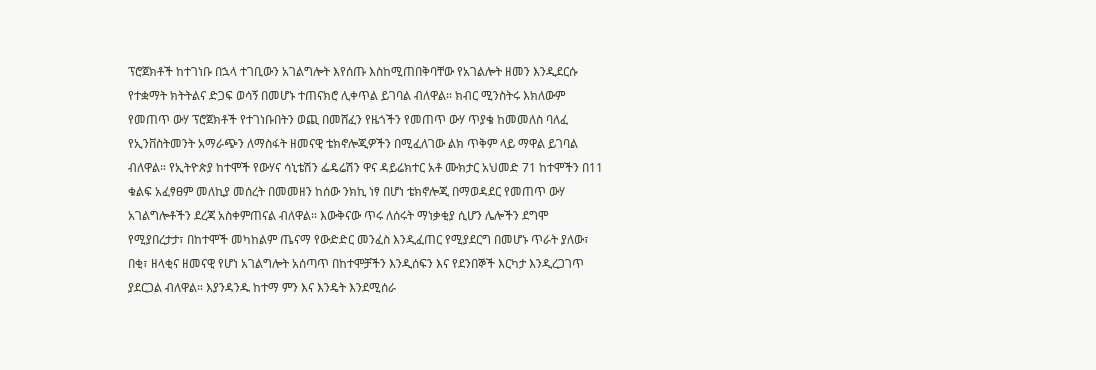ፕሮጀክቶች ከተገነቡ በኋላ ተገቢውን አገልግሎት እየሰጡ እስከሚጠበቅባቸው የአገልሎት ዘመን እንዲደርሱ የተቋማት ክትትልና ድጋፍ ወሳኝ በመሆኑ ተጠናክሮ ሊቀጥል ይገባል ብለዋል፡፡ ክብር ሚንስትሩ እክለውም የመጠጥ ውሃ ፕሮጀክቶች የተገነቡበትን ወጪ በመሸፈን የዜጎችን የመጠጥ ውሃ ጥያቄ ከመመለስ ባለፈ የኢንቨስትመንት አማራጭን ለማስፋት ዘመናዊ ቴክኖሎጂዎችን በሚፈለገው ልክ ጥቅም ላይ ማዋል ይገባል ብለዋል። የኢትዮጵያ ከተሞች የውሃና ሳኒቴሽን ፌዴሬሽን ዋና ዳይሬክተር አቶ ሙክታር አህመድ 71 ከተሞችን በ11 ቁልፍ አፈፃፀም መለኪያ መሰረት በመመዘን ከሰው ንክኪ ነፃ በሆነ ቴክኖሎጂ በማወዳደር የመጠጥ ውሃ አገልግሎቶችን ደረጃ አስቀምጠናል ብለዋል፡፡ እውቅናው ጥሩ ለሰሩት ማነቃቂያ ሲሆን ሌሎችን ደግሞ የሚያበረታታ፣ በከተሞች መካከልም ጤናማ የውድድር መንፈስ እንዲፈጠር የሚያደርግ በመሆኑ ጥራት ያለው፣ በቂ፣ ዘላቂና ዘመናዊ የሆነ አገልግሎት አሰጣጥ በከተሞቻችን እንዲሰፍን እና የደንበኞች እርካታ እንዲረጋገጥ ያደርጋል ብለዋል። እያንዳንዱ ከተማ ምን እና እንዴት እንደሚሰራ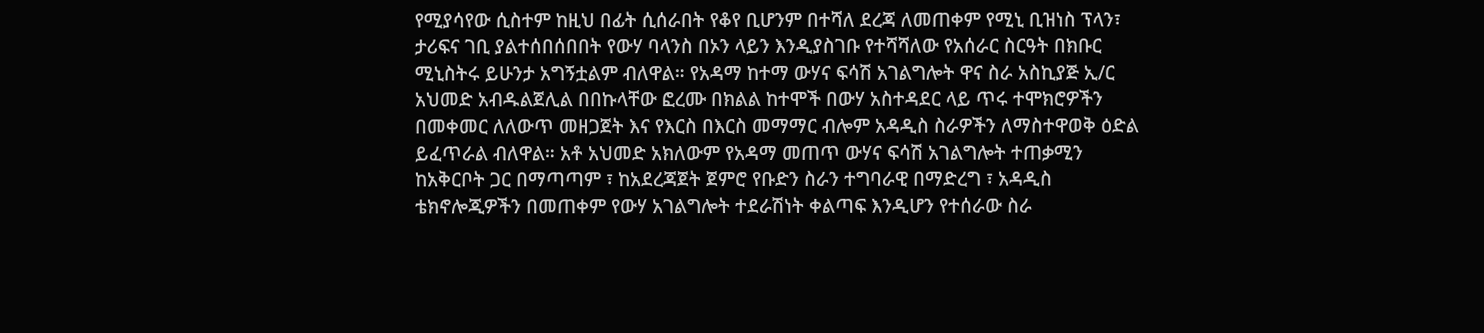የሚያሳየው ሲስተም ከዚህ በፊት ሲሰራበት የቆየ ቢሆንም በተሻለ ደረጃ ለመጠቀም የሚኒ ቢዝነስ ፕላን፣ ታሪፍና ገቢ ያልተሰበሰበበት የውሃ ባላንስ በኦን ላይን እንዲያስገቡ የተሻሻለው የአሰራር ስርዓት በክቡር ሚኒስትሩ ይሁንታ አግኝቷልም ብለዋል። የአዳማ ከተማ ውሃና ፍሳሽ አገልግሎት ዋና ስራ አስኪያጅ ኢ/ር አህመድ አብዱልጀሊል በበኩላቸው ፎረሙ በክልል ከተሞች በውሃ አስተዳደር ላይ ጥሩ ተሞክሮዎችን በመቀመር ለለውጥ መዘጋጀት እና የእርስ በእርስ መማማር ብሎም አዳዲስ ስራዎችን ለማስተዋወቅ ዕድል ይፈጥራል ብለዋል። አቶ አህመድ አክለውም የአዳማ መጠጥ ውሃና ፍሳሽ አገልግሎት ተጠቃሚን ከአቅርቦት ጋር በማጣጣም ፣ ከአደረጃጀት ጀምሮ የቡድን ስራን ተግባራዊ በማድረግ ፣ አዳዲስ ቴክኖሎጂዎችን በመጠቀም የውሃ አገልግሎት ተደራሽነት ቀልጣፍ እንዲሆን የተሰራው ስራ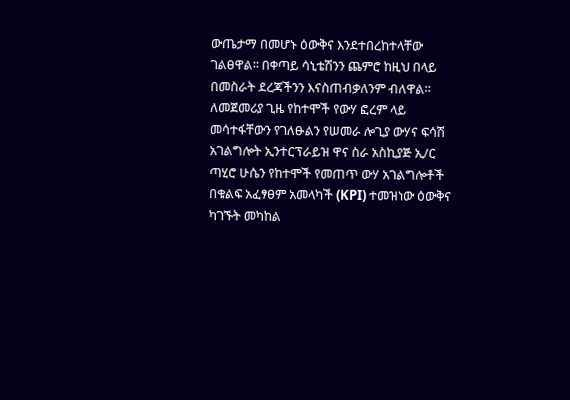ውጤታማ በመሆኑ ዕውቅና እንደተበረከተላቸው ገልፀዋል፡፡ በቀጣይ ሳኒቴሽንን ጨምሮ ከዚህ በላይ በመስራት ደረጃችንን እናስጠብቃለንም ብለዋል። ለመጀመሪያ ጊዜ የከተሞች የውሃ ፎረም ላይ መሳተፋቸውን የገለፁልን የሠመራ ሎጊያ ውሃና ፍሳሽ አገልግሎት ኢንተርፕራይዝ ዋና ስራ አስኪያጅ ኢ/ር ጣሂሮ ሁሴን የከተሞች የመጠጥ ውሃ አገልግሎቶች በቁልፍ አፈፃፀም አመላካች (KPI) ተመዝነው ዕውቅና ካገኙት መካከል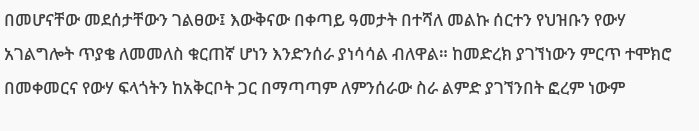በመሆናቸው መደሰታቸውን ገልፀው፤ እውቅናው በቀጣይ ዓመታት በተሻለ መልኩ ሰርተን የህዝቡን የውሃ አገልግሎት ጥያቄ ለመመለስ ቁርጠኛ ሆነን እንድንሰራ ያነሳሳል ብለዋል። ከመድረክ ያገኘነውን ምርጥ ተሞክሮ በመቀመርና የውሃ ፍላጎትን ከአቅርቦት ጋር በማጣጣም ለምንሰራው ስራ ልምድ ያገኘንበት ፎረም ነውም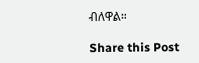ብለዋል።

Share this Post